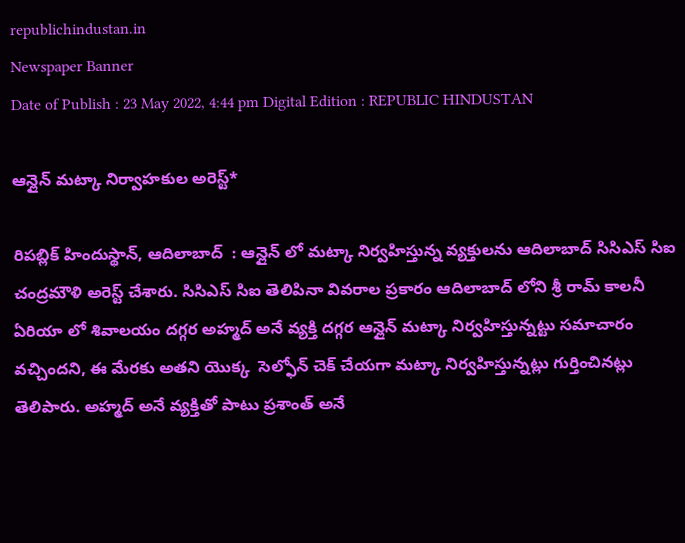republichindustan.in
Newspaper Banner
Date of Publish : 23 May 2022, 4:44 pm Digital Edition : REPUBLIC HINDUSTAN

ఆన్లైన్ మట్కా నిర్వాహకుల అరెస్ట్*

రిపబ్లిక్ హిందుస్థాన్, ఆదిలాబాద్  : ఆన్లైన్ లో మట్కా నిర్వహిస్తున్న వ్యక్తులను ఆదిలాబాద్ సిసిఎస్ సిఐ  చంద్రమౌళి అరెస్ట్ చేశారు. సిసిఎస్ సిఐ తెలిపినా వివరాల ప్రకారం ఆదిలాబాద్ లోని శ్రీ రామ్ కాలనీ ఏరియా లో శివాలయం దగ్గర అహ్మద్ అనే వ్యక్తి దగ్గర ఆన్లైన్ మట్కా నిర్వహిస్తున్నట్టు సమాచారం వచ్చిందని, ఈ మేరకు అతని యొక్క  సెల్ఫోన్ చెక్ చేయగా మట్కా నిర్వహిస్తున్నట్లు గుర్తించినట్లు తెలిపారు. అహ్మద్ అనే వ్యక్తితో పాటు ప్రశాంత్ అనే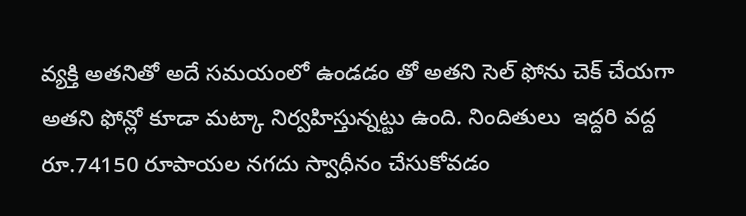వ్యక్తి అతనితో అదే సమయంలో ఉండడం తో అతని సెల్ ఫోను చెక్ చేయగా అతని ఫోన్లో కూడా మట్కా నిర్వహిస్తున్నట్టు ఉంది. నిందితులు  ఇద్దరి వద్ద రూ.74150 రూపాయల నగదు స్వాధీనం చేసుకోవడం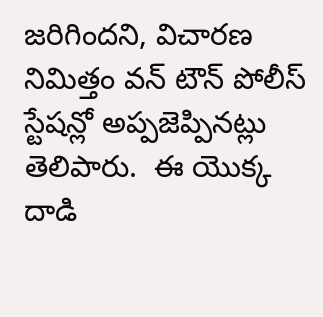జరిగిందని, విచారణ నిమిత్తం వన్ టౌన్ పోలీస్ స్టేషన్లో అప్పజెప్పినట్లు తెలిపారు.  ఈ యొక్క దాడి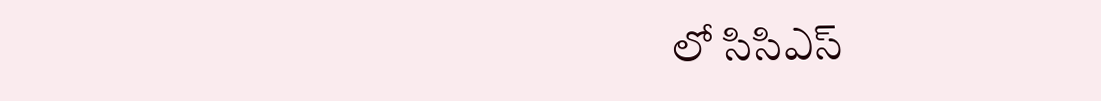లో సిసిఎస్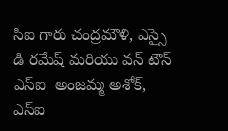సిఐ గారు చంద్రమౌళి, ఎస్సై డి రమేష్ మరియు వన్ టౌన్ ఎస్ఐ  అంజమ్మ అశోక్,  ఎస్ఐ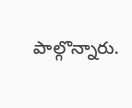పాల్గొన్నారు.